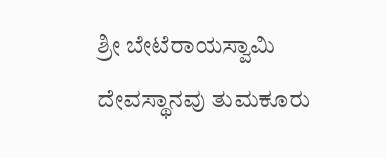ಶ್ರೀ ಬೇಟೆರಾಯಸ್ವಾಮಿ ದೇವಸ್ಥಾನವು ತುಮಕೂರು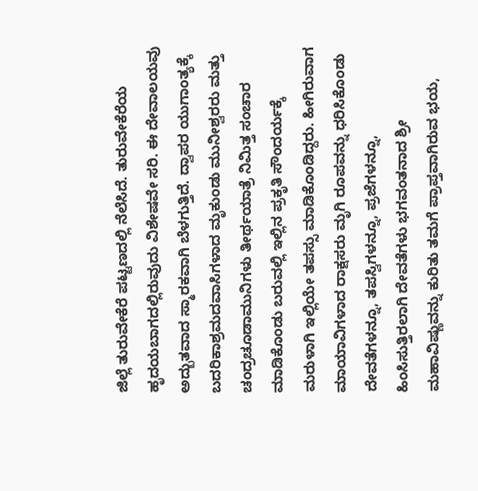ಜಿಲ್ಲೆ ತುರುವೇಕೆರೆ ಪಟ್ಟಣದಲ್ಲಿ ನೆಲೆಸಿದೆ. ತುರುವೇಕೆರೆಯ ಹೃದಯಬಾಗದಲ್ಲಿರುವುದು ವಿಶೇಷವೇ ಸರಿ. ಈ ದೇವಾಲಯವು ಅದ್ಬುತವಾದ ಸ್ಮಾರಕವಾಗಿ ಬೆಳಗುತ್ತಿದೆ. ದ್ವಾಪರ ಯುಗಾಂತ್ಯಕ್ಕೆ ಬದರಿಕಾಶ್ರಮದವಾಸಿಗಳಾದ ಮೃಕುಂಡು ಮುನೀಶ್ವರರು ಮತ್ತು ಚಂದ್ರಚೂಡಾಮುನಿಗಳು ತೀರ್ಥಯಾತ್ರೆ ನಿಮಿತ್ತ ಸಂಚಾರ ಮಾಡಿಕೊಂಡು ಬರುವಲ್ಲಿ ಇಲ್ಲಿನ ಪ್ರಕೃತಿ ಸೌಂದರ್ಯಕ್ಕೆ ಮರುಳಾಗಿ ಇಲ್ಲಿಯೇ ತಪಸ್ಸು ಮಾಡಿಕೊಂಡಿದ್ದರು. ಹೀಗಿರುವಾಗ ಮಾಯಾವಿಗಳಾದ ರಾಕ್ಷಸರು ಮೃಗಿ ರೂಪವನ್ನು ಧರಿಸಿಕೊಂಡು ದೇವತೆಗಳನ್ನೂ, ತಪಸ್ವಿಗಳನ್ನೂ, ಪ್ರಜೆಗಳನ್ನೂ, ಹಿಂಸಿಸುತ್ತಿರಲಾಗಿ ದೇವತೆಗಳು ಭಗವಂತನಾದ ಶ್ರೀ ಮಹಾವಿಷ್ಣುವನ್ನು ಕುರಿತು ತಮಗೆ ಪ್ರಾಪ್ತವಾಗಿರುವ ಭಯ,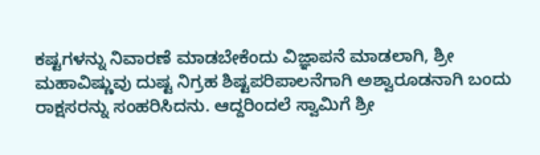ಕಷ್ಟಗಳನ್ನು ನಿವಾರಣೆ ಮಾಡಬೇಕೆಂದು ವಿಜ್ಞಾಪನೆ ಮಾಡಲಾಗಿ, ಶ್ರೀ ಮಹಾವಿಷ್ಣುವು ದುಷ್ಟ ನಿಗ್ರಹ ಶಿಷ್ಟಪರಿಪಾಲನೆಗಾಗಿ ಅಶ್ವಾರೂಡನಾಗಿ ಬಂದು ರಾಕ್ಷಸರನ್ನು ಸಂಹರಿಸಿದನು. ಆದ್ದರಿಂದಲೆ ಸ್ವಾಮಿಗೆ ಶ್ರೀ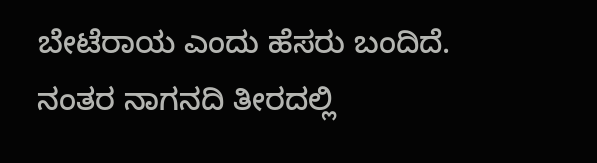ಬೇಟೆರಾಯ ಎಂದು ಹೆಸರು ಬಂದಿದೆ. ನಂತರ ನಾಗನದಿ ತೀರದಲ್ಲಿ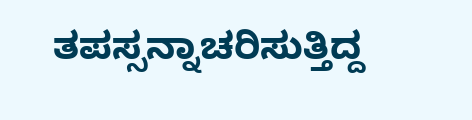ತಪಸ್ಸನ್ನಾಚರಿಸುತ್ತಿದ್ದ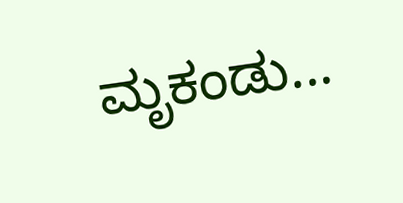ಮೃಕಂಡು...